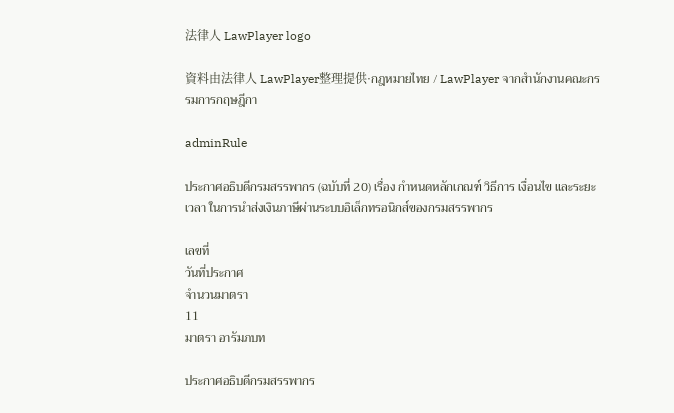法律人 LawPlayer logo

資料由法律人 LawPlayer整理提供·กฎหมายไทย / LawPlayer จากสำนักงานคณะกรรมการกฤษฎีกา

adminRule

ประกาศอธิบดีกรมสรรพากร (ฉบับที่ 20) เรื่อง กำหนดหลักเกณฑ์ วิธีการ เงื่อนไข และระยะเวลา ในการนำส่งเงินภาษีผ่านระบบอิเล็กทรอนิกส์ของกรมสรรพากร

เลขที่
วันที่ประกาศ
จำนวนมาตรา
11
มาตรา อารัมภบท

ประกาศอธิบดีกรมสรรพากร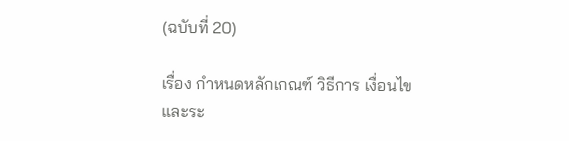(ฉบับที่ 20)

เรื่อง กําหนดหลักเกณฑ์ วิธีการ เงื่อนไข และระ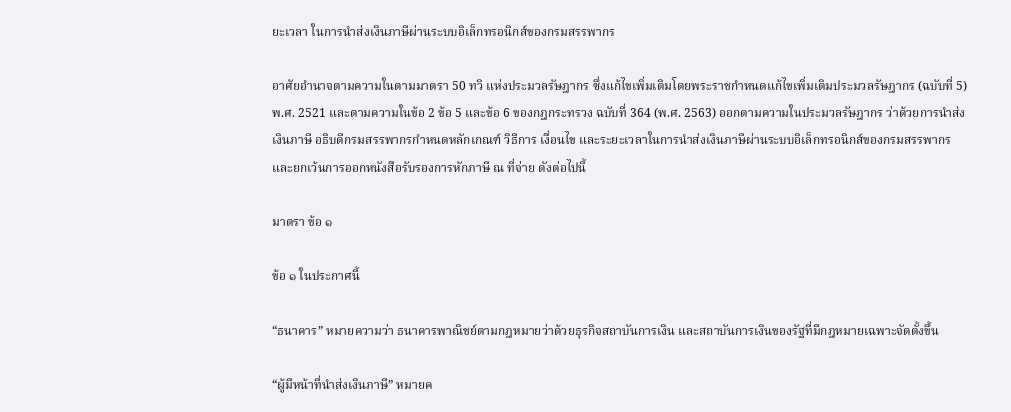ยะเวลา ในการนําส่งเงินภาษีผ่านระบบอิเล็กทรอนิกส์ของกรมสรรพากร

อาศัยอํานาจตามความในตามมาตรา 50 ทวิ แห่งประมวลรัษฎากร ซึ่งแก้ไขเพิ่มเติมโดยพระราชกําหนดแก้ไขเพิ่มเติมประมวลรัษฎากร (ฉบับที่ 5) พ.ศ. 2521 และตามความในข้อ 2 ข้อ 5 และข้อ 6 ของกฎกระทรวง ฉบับที่ 364 (พ.ศ. 2563) ออกตามความในประมวลรัษฎากร ว่าด้วยการนําส่งเงินภาษี อธิบดีกรมสรรพากรกําหนดหลักเกณฑ์ วิธีการ เงื่อนไข และระยะเวลาในการนําส่งเงินภาษีผ่านระบบอิเล็กทรอนิกส์ของกรมสรรพากร และยกเว้นการออกหนังสือรับรองการหักภาษี ณ ที่จ่าย ดังต่อไปนี้

มาตรา ข้อ ๑

ข้อ ๑ ในประกาศนี้

“ธนาคาร” หมายความว่า ธนาคารพาณิชย์ตามกฎหมายว่าด้วยธุรกิจสถาบันการเงิน และสถาบันการเงินของรัฐที่มีกฎหมายเฉพาะจัดตั้งขึ้น

“ผู้มีหน้าที่นําส่งเงินภาษี” หมายค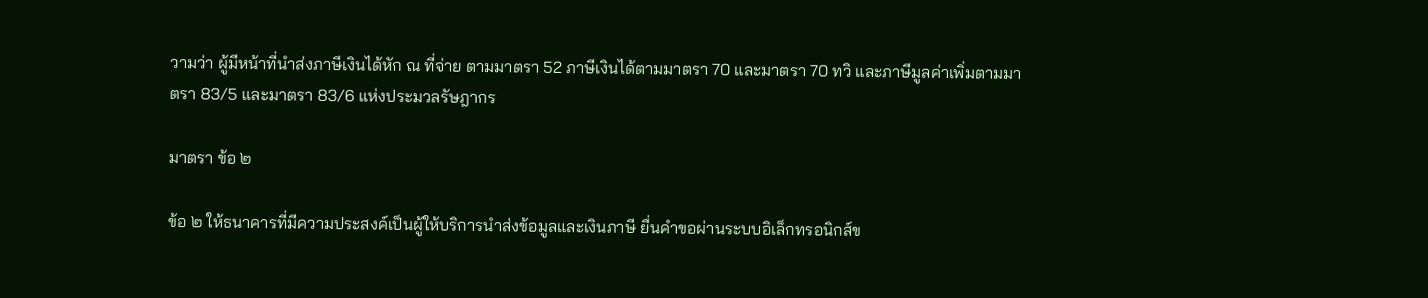วามว่า ผู้มีหน้าที่นําส่งภาษีเงินได้หัก ณ ที่จ่าย ตามมาตรา 52 ภาษีเงินได้ตามมาตรา 70 และมาตรา 70 ทวิ และภาษีมูลค่าเพิ่มตามมาตรา 83/5 และมาตรา 83/6 แห่งประมวลรัษฎากร

มาตรา ข้อ ๒

ข้อ ๒ ให้ธนาคารที่มีความประสงค์เป็นผู้ให้บริการนําส่งข้อมูลและเงินภาษี ยื่นคําขอผ่านระบบอิเล็กทรอนิกส์ข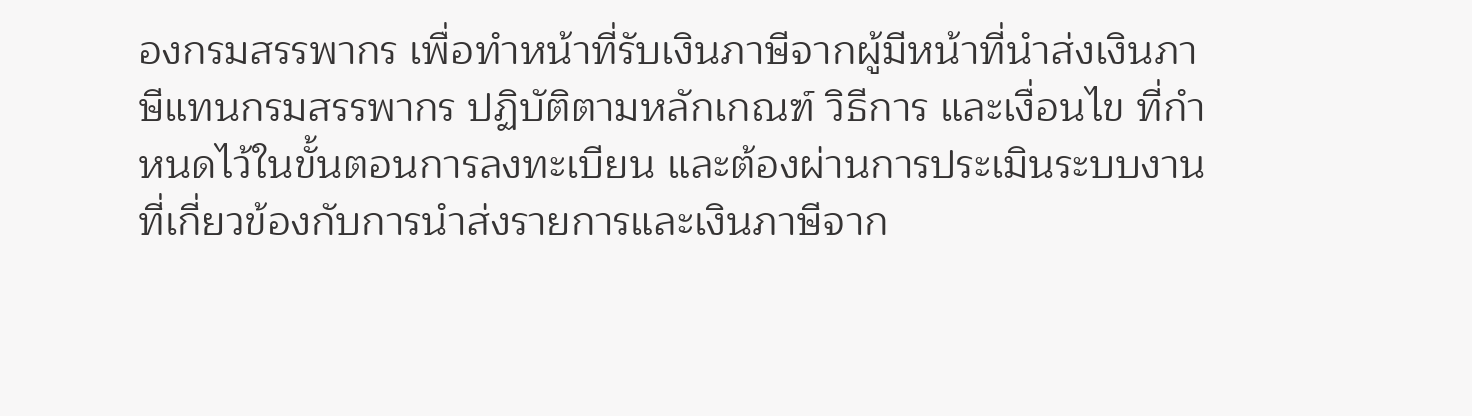องกรมสรรพากร เพื่อทําหน้าที่รับเงินภาษีจากผู้มีหน้าที่นําส่งเงินภาษีแทนกรมสรรพากร ปฏิบัติตามหลักเกณฑ์ วิธีการ และเงื่อนไข ที่กําหนดไว้ในขั้นตอนการลงทะเบียน และต้องผ่านการประเมินระบบงานที่เกี่ยวข้องกับการนําส่งรายการและเงินภาษีจาก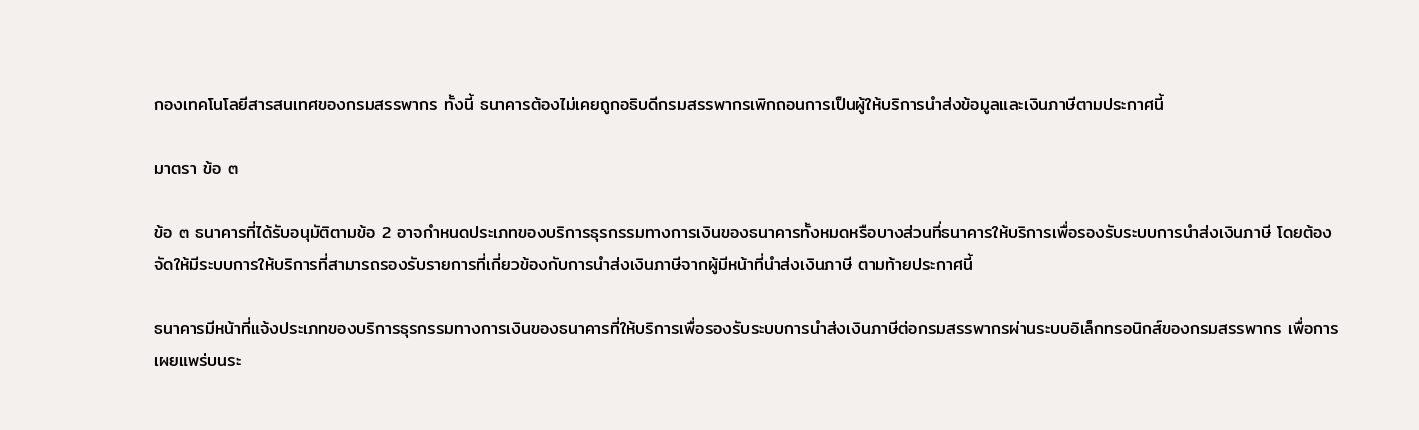กองเทคโนโลยีสารสนเทศของกรมสรรพากร ทั้งนี้ ธนาคารต้องไม่เคยถูกอธิบดีกรมสรรพากรเพิกถอนการเป็นผู้ให้บริการนําส่งข้อมูลและเงินภาษีตามประกาศนี้

มาตรา ข้อ ๓

ข้อ ๓ ธนาคารที่ได้รับอนุมัติตามข้อ 2 อาจกําหนดประเภทของบริการธุรกรรมทางการเงินของธนาคารทั้งหมดหรือบางส่วนที่ธนาคารให้บริการเพื่อรองรับระบบการนําส่งเงินภาษี โดยต้องจัดให้มีระบบการให้บริการที่สามารถรองรับรายการที่เกี่ยวข้องกับการนําส่งเงินภาษีจากผู้มีหน้าที่นําส่งเงินภาษี ตามท้ายประกาศนี้

ธนาคารมีหน้าที่แจ้งประเภทของบริการธุรกรรมทางการเงินของธนาคารที่ให้บริการเพื่อรองรับระบบการนําส่งเงินภาษีต่อกรมสรรพากรผ่านระบบอิเล็กทรอนิกส์ของกรมสรรพากร เพื่อการเผยแพร่บนระ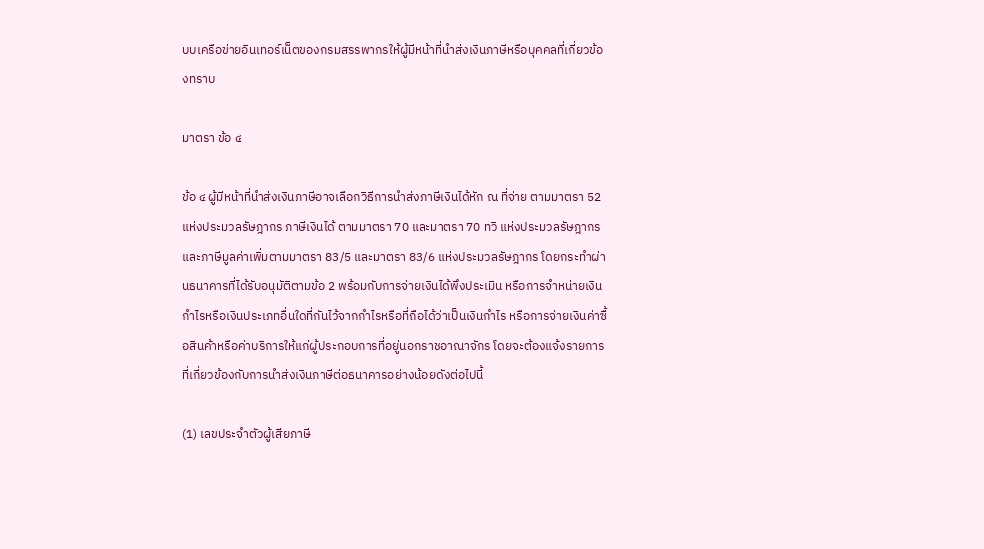บบเครือข่ายอินเทอร์เน็ตของกรมสรรพากรให้ผู้มีหน้าที่นําส่งเงินภาษีหรือบุคคลที่เกี่ยวข้องทราบ

มาตรา ข้อ ๔

ข้อ ๔ ผู้มีหน้าที่นําส่งเงินภาษีอาจเลือกวิธีการนําส่งภาษีเงินได้หัก ณ ที่จ่าย ตามมาตรา 52 แห่งประมวลรัษฎากร ภาษีเงินได้ ตามมาตรา 70 และมาตรา 70 ทวิ แห่งประมวลรัษฎากร และภาษีมูลค่าเพิ่มตามมาตรา 83/5 และมาตรา 83/6 แห่งประมวลรัษฎากร โดยกระทําผ่านธนาคารที่ได้รับอนุมัติตามข้อ 2 พร้อมกับการจ่ายเงินได้พึงประเมิน หรือการจําหน่ายเงินกําไรหรือเงินประเภทอื่นใดที่กันไว้จากกําไรหรือที่ถือได้ว่าเป็นเงินกําไร หรือการจ่ายเงินค่าซื้อสินค้าหรือค่าบริการให้แก่ผู้ประกอบการที่อยู่นอกราชอาณาจักร โดยจะต้องแจ้งรายการที่เกี่ยวข้องกับการนําส่งเงินภาษีต่อธนาคารอย่างน้อยดังต่อไปนี้

(1) เลขประจําตัวผู้เสียภาษี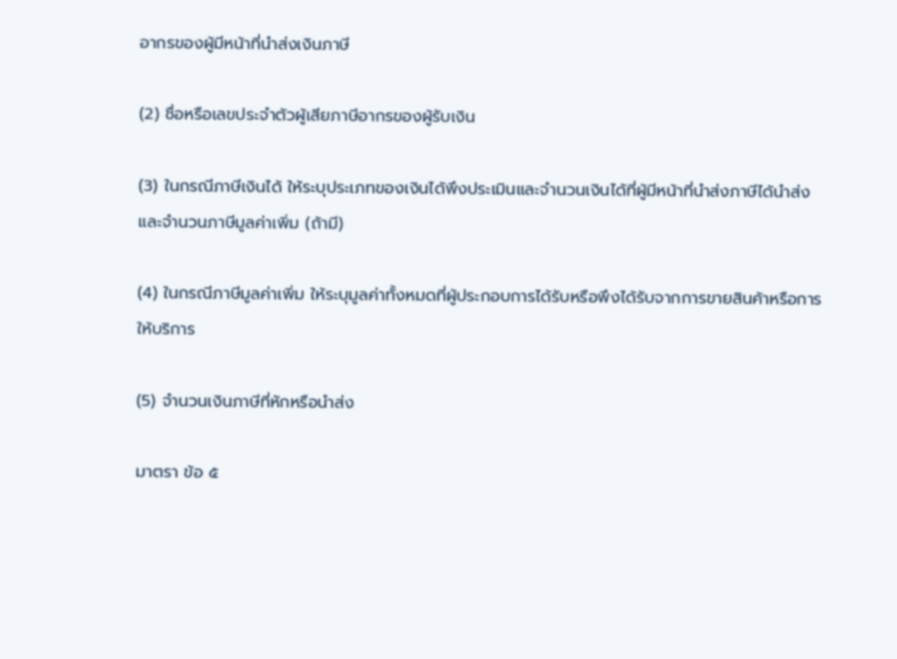อากรของผู้มีหน้าที่นําส่งเงินภาษี

(2) ชื่อหรือเลขประจําตัวผู้เสียภาษีอากรของผู้รับเงิน

(3) ในกรณีภาษีเงินได้ ให้ระบุประเภทของเงินได้พึงประเมินและจํานวนเงินได้ที่ผู้มีหน้าที่นําส่งภาษีได้นําส่ง และจํานวนภาษีมูลค่าเพิ่ม (ถ้ามี)

(4) ในกรณีภาษีมูลค่าเพิ่ม ให้ระบุมูลค่าทั้งหมดที่ผู้ประกอบการได้รับหรือพึงได้รับจากการขายสินค้าหรือการให้บริการ

(5) จํานวนเงินภาษีที่หักหรือนําส่ง

มาตรา ข้อ ๕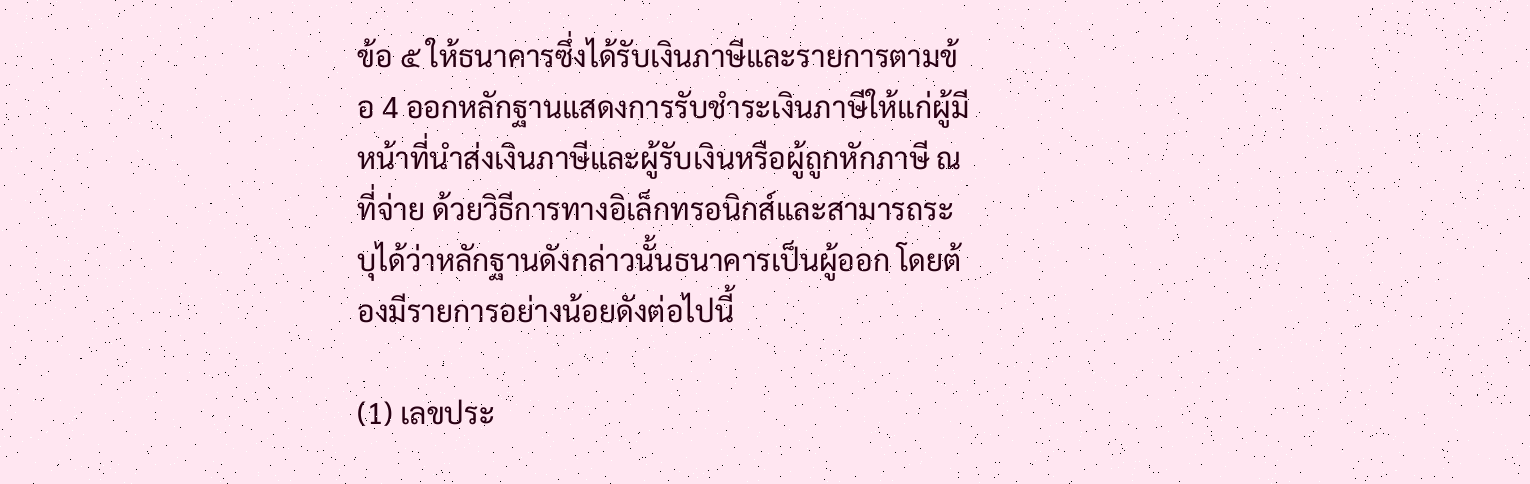ข้อ ๕ ให้ธนาคารซึ่งได้รับเงินภาษีและรายการตามข้อ 4 ออกหลักฐานแสดงการรับชําระเงินภาษีให้แก่ผู้มีหน้าที่นําส่งเงินภาษีและผู้รับเงินหรือผู้ถูกหักภาษี ณ ที่จ่าย ด้วยวิธีการทางอิเล็กทรอนิกส์และสามารถระบุได้ว่าหลักฐานดังกล่าวนั้นธนาคารเป็นผู้ออก โดยต้องมีรายการอย่างน้อยดังต่อไปนี้

(1) เลขประ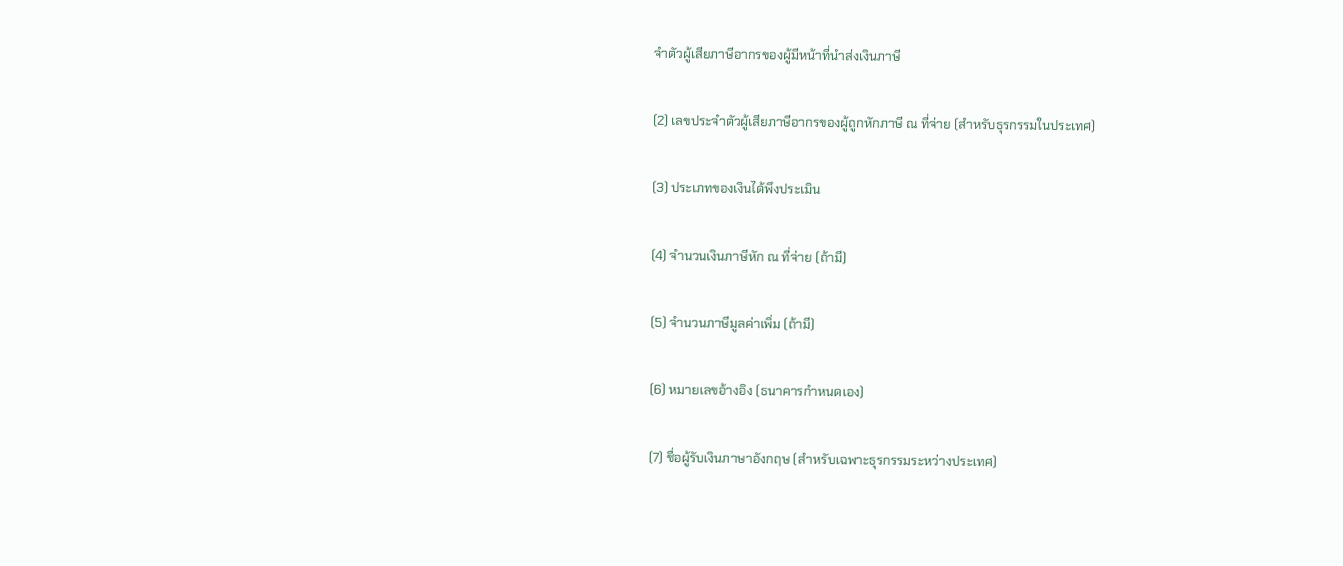จําตัวผู้เสียภาษีอากรของผู้มีหน้าที่นําส่งเงินภาษี

(2) เลขประจําตัวผู้เสียภาษีอากรของผู้ถูกหักภาษี ณ ที่จ่าย (สําหรับธุรกรรมในประเทศ)

(3) ประเภทของเงินได้พึงประเมิน

(4) จํานวนเงินภาษีหัก ณ ที่จ่าย (ถ้ามี)

(5) จํานวนภาษีมูลค่าเพิ่ม (ถ้ามี)

(6) หมายเลขอ้างอิง (ธนาคารกําหนดเอง)

(7) ชื่อผู้รับเงินภาษาอังกฤษ (สําหรับเฉพาะธุรกรรมระหว่างประเทศ)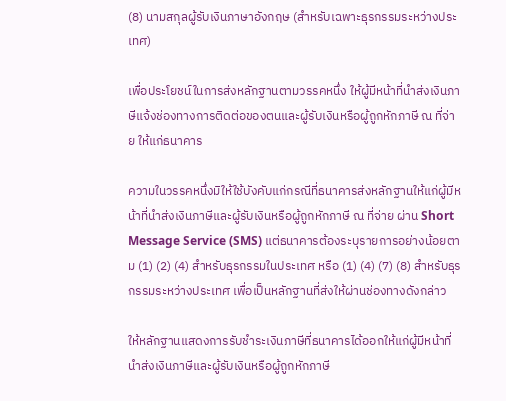(8) นามสกุลผู้รับเงินภาษาอังกฤษ (สําหรับเฉพาะธุรกรรมระหว่างประเทศ)

เพื่อประโยชน์ในการส่งหลักฐานตามวรรคหนึ่ง ให้ผู้มีหน้าที่นําส่งเงินภาษีแจ้งช่องทางการติดต่อของตนและผู้รับเงินหรือผู้ถูกหักภาษี ณ ที่จ่าย ให้แก่ธนาคาร

ความในวรรคหนึ่งมิให้ใช้บังคับแก่กรณีที่ธนาคารส่งหลักฐานให้แก่ผู้มีหน้าที่นําส่งเงินภาษีและผู้รับเงินหรือผู้ถูกหักภาษี ณ ที่จ่าย ผ่าน Short Message Service (SMS) แต่ธนาคารต้องระบุรายการอย่างน้อยตาม (1) (2) (4) สําหรับธุรกรรมในประเทศ หรือ (1) (4) (7) (8) สําหรับธุรกรรมระหว่างประเทศ เพื่อเป็นหลักฐานที่ส่งให้ผ่านช่องทางดังกล่าว

ให้หลักฐานแสดงการรับชําระเงินภาษีที่ธนาคารได้ออกให้แก่ผู้มีหน้าที่นําส่งเงินภาษีและผู้รับเงินหรือผู้ถูกหักภาษี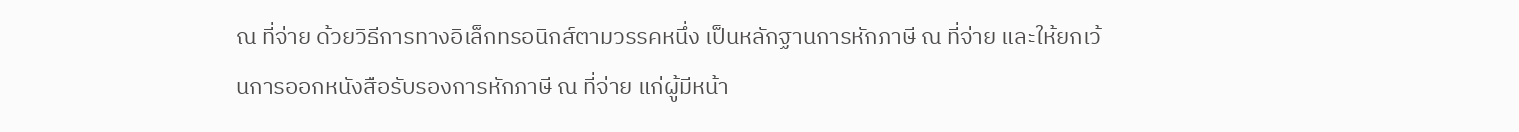ณ ที่จ่าย ด้วยวิธีการทางอิเล็กทรอนิกส์ตามวรรคหนึ่ง เป็นหลักฐานการหักภาษี ณ ที่จ่าย และให้ยกเว้นการออกหนังสือรับรองการหักภาษี ณ ที่จ่าย แก่ผู้มีหน้า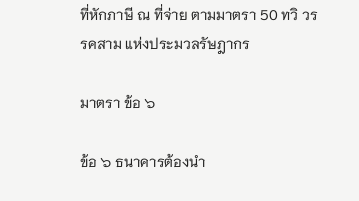ที่หักภาษี ณ ที่จ่าย ตามมาตรา 50 ทวิ วรรคสาม แห่งประมวลรัษฎากร

มาตรา ข้อ ๖

ข้อ ๖ ธนาคารต้องนํา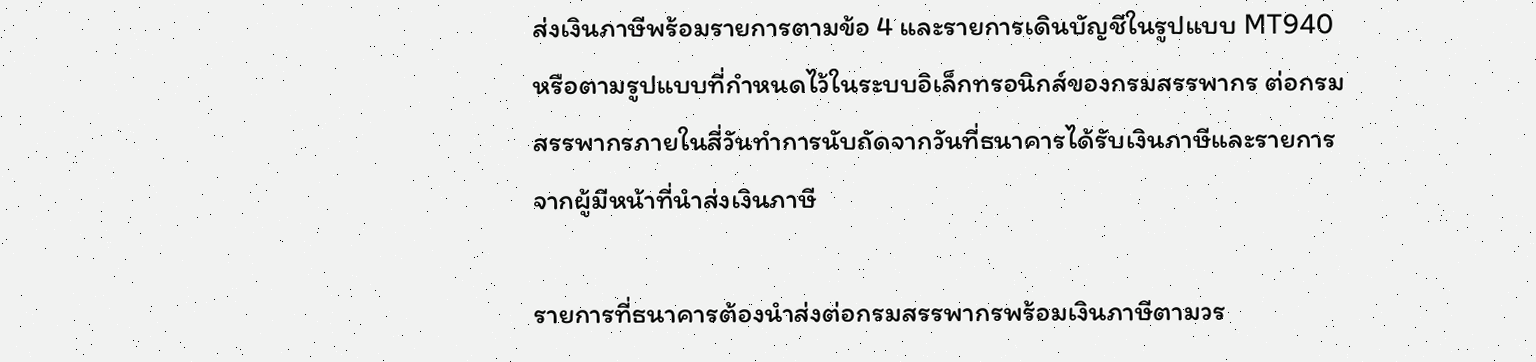ส่งเงินภาษีพร้อมรายการตามข้อ 4 และรายการเดินบัญชีในรูปแบบ MT940 หรือตามรูปแบบที่กําหนดไว้ในระบบอิเล็กทรอนิกส์ของกรมสรรพากร ต่อกรมสรรพากรภายในสี่วันทําการนับถัดจากวันที่ธนาคารได้รับเงินภาษีและรายการจากผู้มีหน้าที่นําส่งเงินภาษี

รายการที่ธนาคารต้องนําส่งต่อกรมสรรพากรพร้อมเงินภาษีตามวร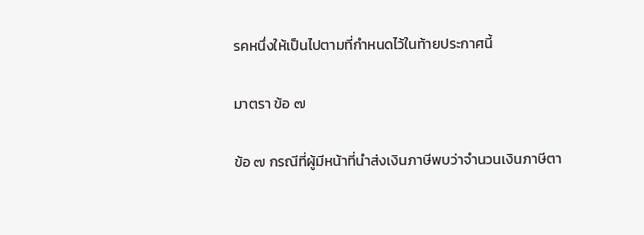รคหนึ่งให้เป็นไปตามที่กําหนดไว้ในท้ายประกาศนี้

มาตรา ข้อ ๗

ข้อ ๗ กรณีที่ผู้มีหน้าที่นําส่งเงินภาษีพบว่าจํานวนเงินภาษีตา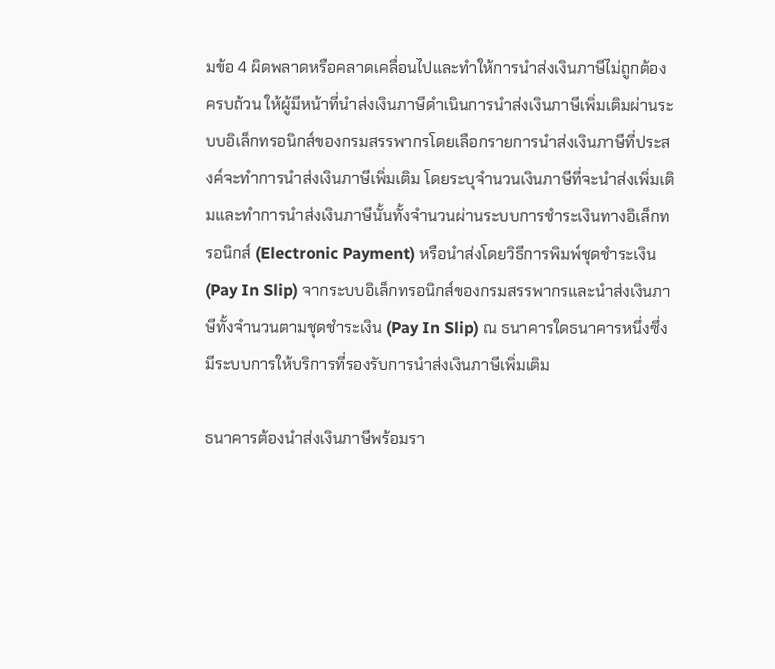มข้อ 4 ผิดพลาดหรือคลาดเคลื่อนไปและทําให้การนําส่งเงินภาษีไม่ถูกต้องครบถ้วน ให้ผู้มีหน้าที่นําส่งเงินภาษีดําเนินการนําส่งเงินภาษีเพิ่มเติมผ่านระบบอิเล็กทรอนิกส์ของกรมสรรพากรโดยเลือกรายการนําส่งเงินภาษีที่ประสงค์จะทําการนําส่งเงินภาษีเพิ่มเติม โดยระบุจํานวนเงินภาษีที่จะนําส่งเพิ่มเติมและทําการนําส่งเงินภาษีนั้นทั้งจํานวนผ่านระบบการชําระเงินทางอิเล็กทรอนิกส์ (Electronic Payment) หรือนําส่งโดยวิธีการพิมพ์ชุดชําระเงิน (Pay In Slip) จากระบบอิเล็กทรอนิกส์ของกรมสรรพากรและนําส่งเงินภาษีทั้งจํานวนตามชุดชําระเงิน (Pay In Slip) ณ ธนาคารใดธนาคารหนึ่งซึ่งมีระบบการให้บริการที่รองรับการนําส่งเงินภาษีเพิ่มเติม

ธนาคารต้องนําส่งเงินภาษีพร้อมรา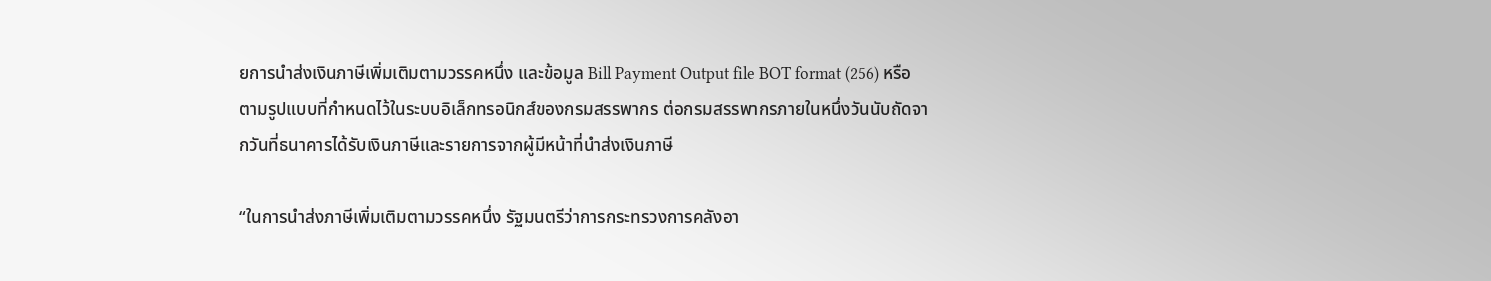ยการนําส่งเงินภาษีเพิ่มเติมตามวรรคหนึ่ง และข้อมูล Bill Payment Output file BOT format (256) หรือตามรูปแบบที่กําหนดไว้ในระบบอิเล็กทรอนิกส์ของกรมสรรพากร ต่อกรมสรรพากรภายในหนึ่งวันนับถัดจากวันที่ธนาคารได้รับเงินภาษีและรายการจากผู้มีหน้าที่นําส่งเงินภาษี

“ในการนําส่งภาษีเพิ่มเติมตามวรรคหนึ่ง รัฐมนตรีว่าการกระทรวงการคลังอา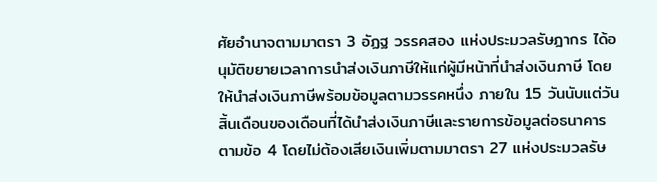ศัยอํานาจตามมาตรา 3 อัฏฐ วรรคสอง แห่งประมวลรัษฎากร ได้อนุมัติขยายเวลาการนําส่งเงินภาษีให้แก่ผู้มีหน้าที่นําส่งเงินภาษี โดยให้นําส่งเงินภาษีพร้อมข้อมูลตามวรรคหนึ่ง ภายใน 15 วันนับแต่วันสิ้นเดือนของเดือนที่ได้นําส่งเงินภาษีและรายการข้อมูลต่อธนาคารตามข้อ 4 โดยไม่ต้องเสียเงินเพิ่มตามมาตรา 27 แห่งประมวลรัษ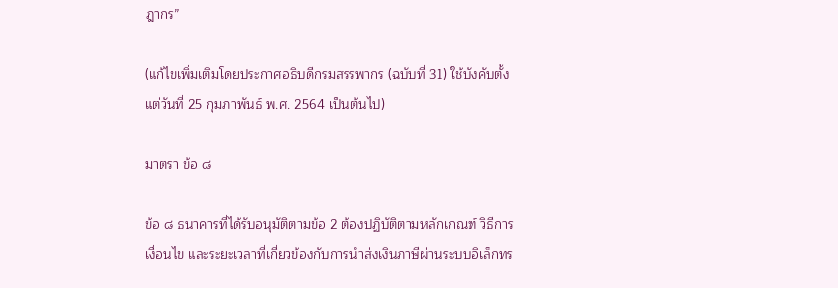ฎากร”

(แก้ไขเพิ่มเติมโดยประกาศอธิบดีกรมสรรพากร (ฉบับที่ 31) ใช้บังคับตั้งแต่วันที่ 25 กุมภาพันธ์ พ.ศ. 2564 เป็นต้นไป)

มาตรา ข้อ ๘

ข้อ ๘ ธนาคารที่ได้รับอนุมัติตามข้อ 2 ต้องปฏิบัติตามหลักเกณฑ์ วิธีการ เงื่อนไข และระยะเวลาที่เกี่ยวข้องกับการนําส่งเงินภาษีผ่านระบบอิเล็กทร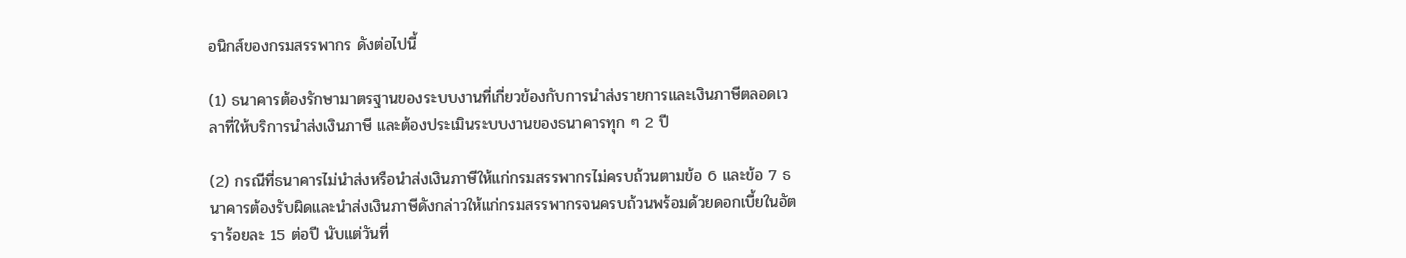อนิกส์ของกรมสรรพากร ดังต่อไปนี้

(1) ธนาคารต้องรักษามาตรฐานของระบบงานที่เกี่ยวข้องกับการนําส่งรายการและเงินภาษีตลอดเวลาที่ให้บริการนําส่งเงินภาษี และต้องประเมินระบบงานของธนาคารทุก ๆ 2 ปี

(2) กรณีที่ธนาคารไม่นําส่งหรือนําส่งเงินภาษีให้แก่กรมสรรพากรไม่ครบถ้วนตามข้อ 6 และข้อ 7 ธนาคารต้องรับผิดและนําส่งเงินภาษีดังกล่าวให้แก่กรมสรรพากรจนครบถ้วนพร้อมด้วยดอกเบี้ยในอัตราร้อยละ 15 ต่อปี นับแต่วันที่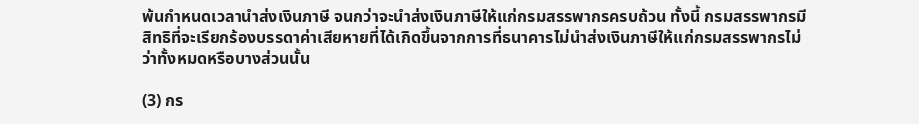พ้นกําหนดเวลานําส่งเงินภาษี จนกว่าจะนําส่งเงินภาษีให้แก่กรมสรรพากรครบถ้วน ทั้งนี้ กรมสรรพากรมีสิทธิที่จะเรียกร้องบรรดาค่าเสียหายที่ได้เกิดขึ้นจากการที่ธนาคารไม่นําส่งเงินภาษีให้แก่กรมสรรพากรไม่ว่าทั้งหมดหรือบางส่วนนั้น

(3) กร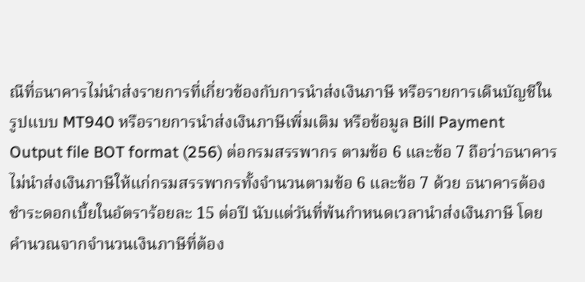ณีที่ธนาคารไม่นําส่งรายการที่เกี่ยวข้องกับการนําส่งเงินภาษี หรือรายการเดินบัญชีในรูปแบบ MT940 หรือรายการนําส่งเงินภาษีเพิ่มเติม หรือข้อมูล Bill Payment Output file BOT format (256) ต่อกรมสรรพากร ตามข้อ 6 และข้อ 7 ถือว่าธนาคารไม่นําส่งเงินภาษีให้แก่กรมสรรพากรทั้งจํานวนตามข้อ 6 และข้อ 7 ด้วย ธนาคารต้องชําระดอกเบี้ยในอัตราร้อยละ 15 ต่อปี นับแต่วันที่พ้นกําหนดเวลานําส่งเงินภาษี โดยคํานวณจากจํานวนเงินภาษีที่ต้อง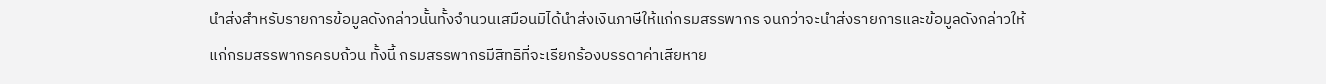นําส่งสําหรับรายการข้อมูลดังกล่าวนั้นทั้งจํานวนเสมือนมิได้นําส่งเงินภาษีให้แก่กรมสรรพากร จนกว่าจะนําส่งรายการและข้อมูลดังกล่าวให้แก่กรมสรรพากรครบถ้วน ทั้งนี้ กรมสรรพากรมีสิทธิที่จะเรียกร้องบรรดาค่าเสียหาย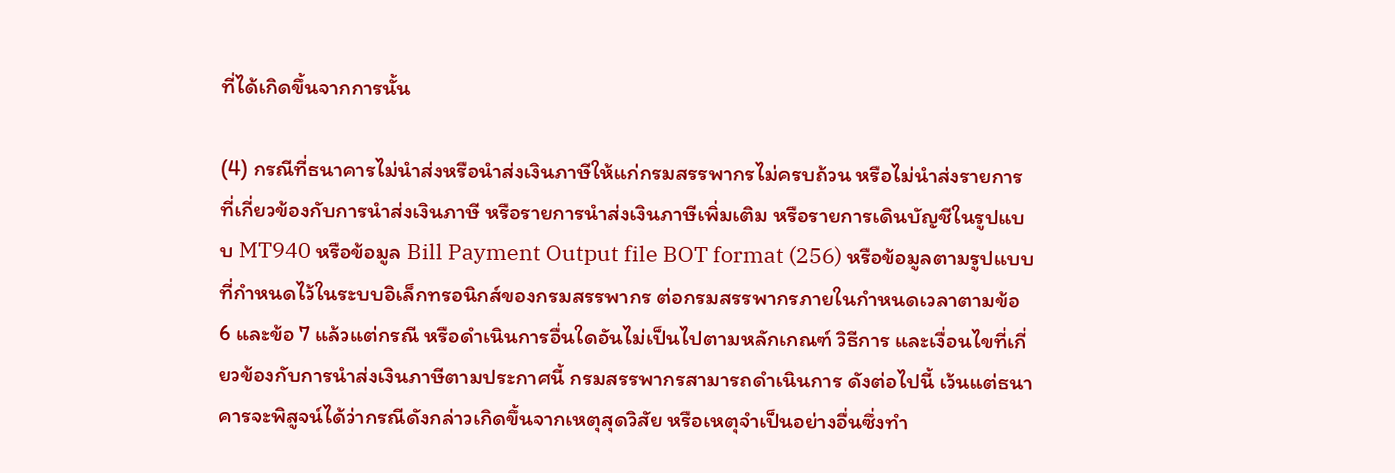ที่ได้เกิดขึ้นจากการนั้น

(4) กรณีที่ธนาคารไม่นําส่งหรือนําส่งเงินภาษีให้แก่กรมสรรพากรไม่ครบถ้วน หรือไม่นําส่งรายการที่เกี่ยวข้องกับการนําส่งเงินภาษี หรือรายการนําส่งเงินภาษีเพิ่มเติม หรือรายการเดินบัญชีในรูปแบบ MT940 หรือข้อมูล Bill Payment Output file BOT format (256) หรือข้อมูลตามรูปแบบที่กําหนดไว้ในระบบอิเล็กทรอนิกส์ของกรมสรรพากร ต่อกรมสรรพากรภายในกําหนดเวลาตามข้อ 6 และข้อ 7 แล้วแต่กรณี หรือดําเนินการอื่นใดอันไม่เป็นไปตามหลักเกณฑ์ วิธีการ และเงื่อนไขที่เกี่ยวข้องกับการนําส่งเงินภาษีตามประกาศนี้ กรมสรรพากรสามารถดําเนินการ ดังต่อไปนี้ เว้นแต่ธนาคารจะพิสูจน์ได้ว่ากรณีดังกล่าวเกิดขึ้นจากเหตุสุดวิสัย หรือเหตุจําเป็นอย่างอื่นซึ่งทํา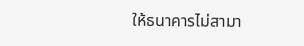ให้ธนาคารไม่สามา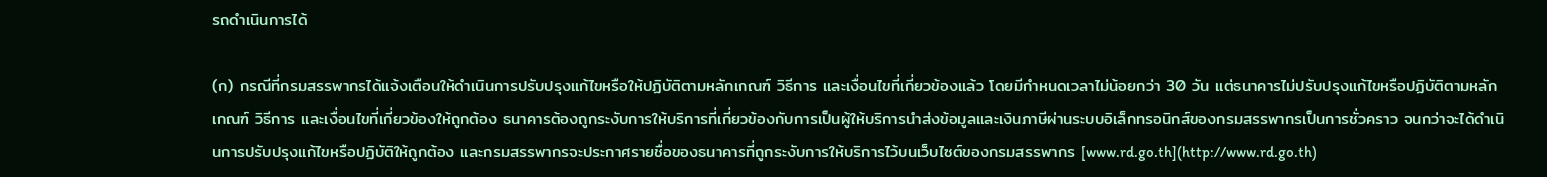รถดําเนินการได้

(ก) กรณีที่กรมสรรพากรได้แจ้งเตือนให้ดําเนินการปรับปรุงแก้ไขหรือให้ปฏิบัติตามหลักเกณฑ์ วิธีการ และเงื่อนไขที่เกี่ยวข้องแล้ว โดยมีกําหนดเวลาไม่น้อยกว่า 30 วัน แต่ธนาคารไม่ปรับปรุงแก้ไขหรือปฏิบัติตามหลักเกณฑ์ วิธีการ และเงื่อนไขที่เกี่ยวข้องให้ถูกต้อง ธนาคารต้องถูกระงับการให้บริการที่เกี่ยวข้องกับการเป็นผู้ให้บริการนําส่งข้อมูลและเงินภาษีผ่านระบบอิเล็กทรอนิกส์ของกรมสรรพากรเป็นการชั่วคราว จนกว่าจะได้ดําเนินการปรับปรุงแก้ไขหรือปฏิบัติให้ถูกต้อง และกรมสรรพากรจะประกาศรายชื่อของธนาคารที่ถูกระงับการให้บริการไว้บนเว็บไซต์ของกรมสรรพากร [www.rd.go.th](http://www.rd.go.th)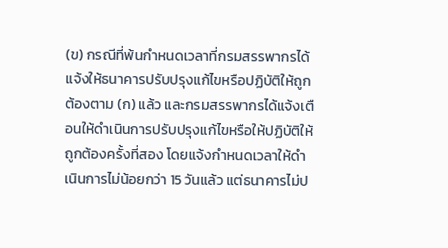(ข) กรณีที่พ้นกําหนดเวลาที่กรมสรรพากรได้แจ้งให้ธนาคารปรับปรุงแก้ไขหรือปฏิบัติให้ถูกต้องตาม (ก) แล้ว และกรมสรรพากรได้แจ้งเตือนให้ดําเนินการปรับปรุงแก้ไขหรือให้ปฏิบัติให้ถูกต้องครั้งที่สอง โดยแจ้งกําหนดเวลาให้ดําเนินการไม่น้อยกว่า 15 วันแล้ว แต่ธนาคารไม่ป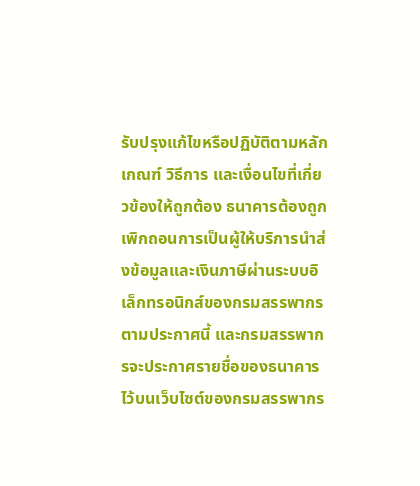รับปรุงแก้ไขหรือปฏิบัติตามหลักเกณฑ์ วิธีการ และเงื่อนไขที่เกี่ยวข้องให้ถูกต้อง ธนาคารต้องถูกเพิกถอนการเป็นผู้ให้บริการนําส่งข้อมูลและเงินภาษีผ่านระบบอิเล็กทรอนิกส์ของกรมสรรพากรตามประกาศนี้ และกรมสรรพากรจะประกาศรายชื่อของธนาคารไว้บนเว็บไซต์ของกรมสรรพากร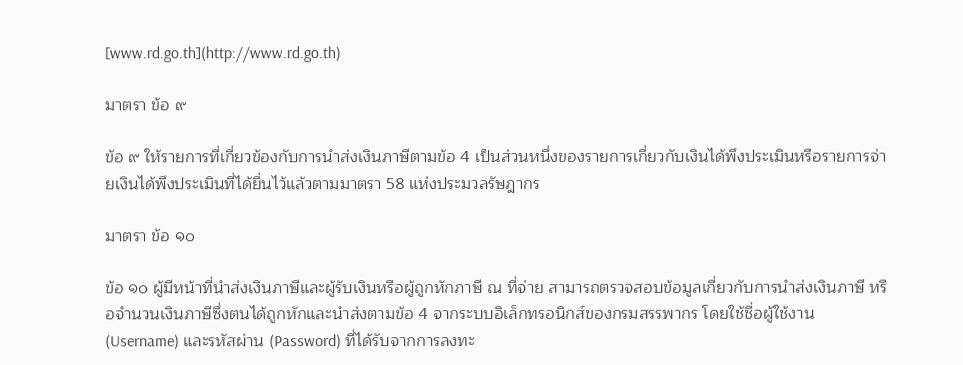[www.rd.go.th](http://www.rd.go.th)

มาตรา ข้อ ๙

ข้อ ๙ ให้รายการที่เกี่ยวข้องกับการนําส่งเงินภาษีตามข้อ 4 เป็นส่วนหนึ่งของรายการเกี่ยวกับเงินได้พึงประเมินหรือรายการจ่ายเงินได้พึงประเมินที่ได้ยื่นไว้แล้วตามมาตรา 58 แห่งประมวลรัษฎากร

มาตรา ข้อ ๑๐

ข้อ ๑๐ ผู้มีหน้าที่นําส่งเงินภาษีและผู้รับเงินหรือผู้ถูกหักภาษี ณ ที่จ่าย สามารถตรวจสอบข้อมูลเกี่ยวกับการนําส่งเงินภาษี หรือจํานวนเงินภาษีซึ่งตนได้ถูกหักและนําส่งตามข้อ 4 จากระบบอิเล็กทรอนิกส์ของกรมสรรพากร โดยใช้ชื่อผู้ใช้งาน (Username) และรหัสผ่าน (Password) ที่ได้รับจากการลงทะ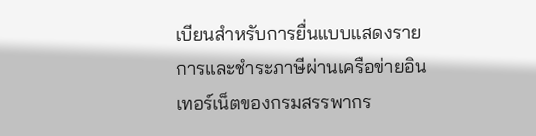เบียนสําหรับการยื่นแบบแสดงรายการและชําระภาษีผ่านเครือข่ายอินเทอร์เน็ตของกรมสรรพากร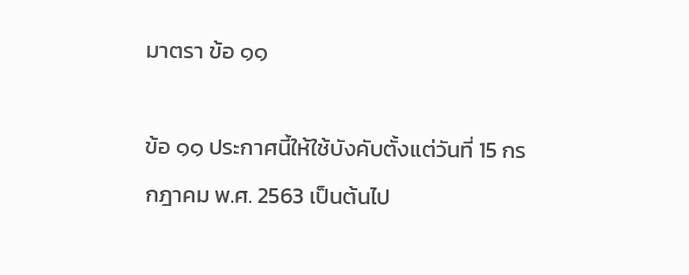มาตรา ข้อ ๑๑

ข้อ ๑๑ ประกาศนี้ให้ใช้บังคับตั้งแต่วันที่ 15 กรกฎาคม พ.ศ. 2563 เป็นต้นไป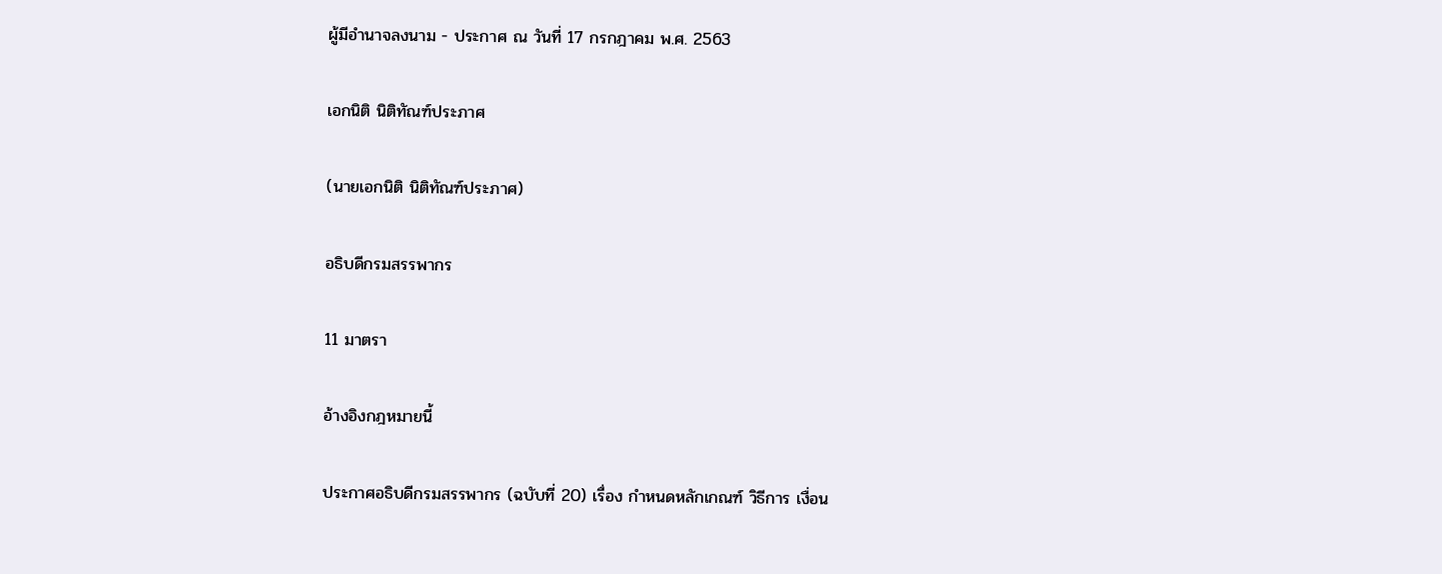ผู้มีอํานาจลงนาม - ประกาศ ณ วันที่ 17 กรกฎาคม พ.ศ. 2563

เอกนิติ นิติทัณฑ์ประภาศ

(นายเอกนิติ นิติทัณฑ์ประภาศ)

อธิบดีกรมสรรพากร

11 มาตรา

อ้างอิงกฎหมายนี้

ประกาศอธิบดีกรมสรรพากร (ฉบับที่ 20) เรื่อง กำหนดหลักเกณฑ์ วิธีการ เงื่อน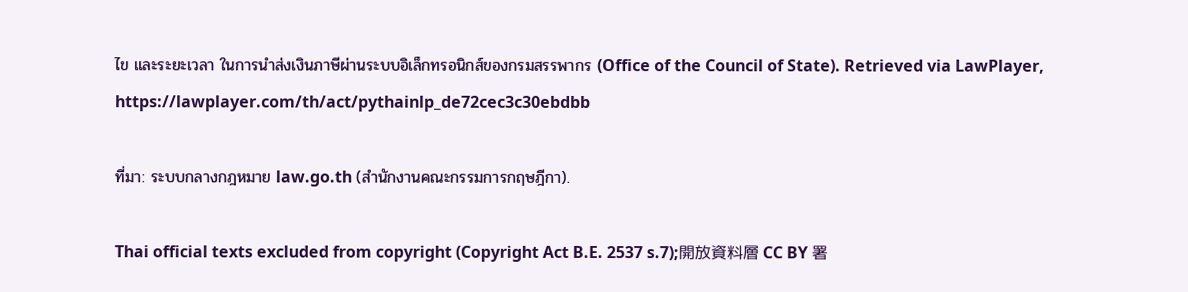ไข และระยะเวลา ในการนำส่งเงินภาษีผ่านระบบอิเล็กทรอนิกส์ของกรมสรรพากร (Office of the Council of State). Retrieved via LawPlayer, https://lawplayer.com/th/act/pythainlp_de72cec3c30ebdbb

ที่มา: ระบบกลางกฎหมาย law.go.th (สำนักงานคณะกรรมการกฤษฎีกา).

Thai official texts excluded from copyright (Copyright Act B.E. 2537 s.7);開放資料層 CC BY 署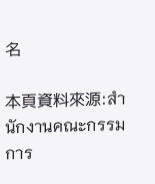名

本頁資料來源:สำนักงานคณะกรรมการ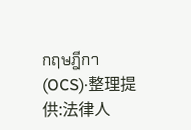กฤษฎีกา (OCS)·整理提供:法律人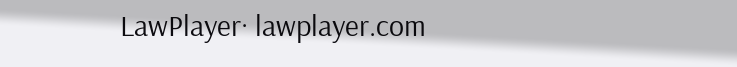LawPlayer· lawplayer.com